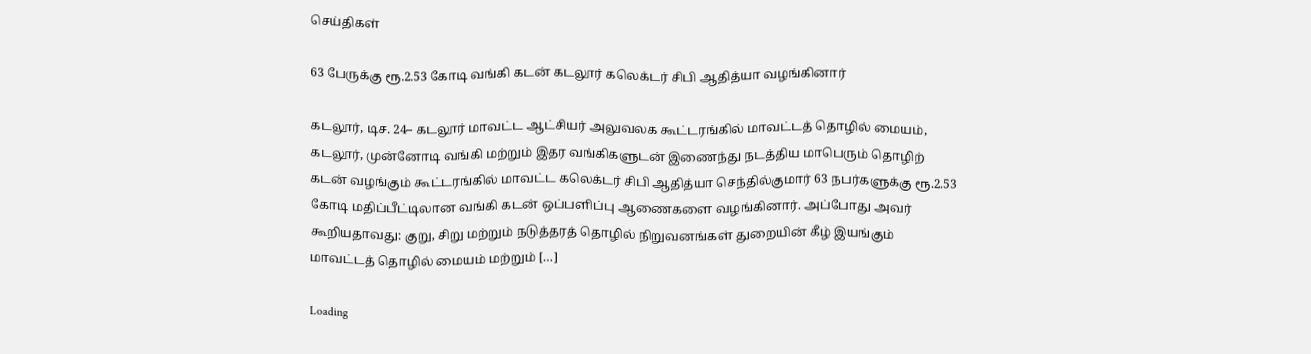செய்திகள்

63 பேருக்கு ரூ.2.53 கோடி வங்கி கடன் கடலூர் கலெக்டர் சிபி ஆதித்யா வழங்கினார்

கடலூர், டிச. 24– கடலூர் மாவட்ட ஆட்சியர் அலுவலக கூட்டரங்கில் மாவட்டத் தொழில் மையம், கடலூர், முன்னோடி வங்கி மற்றும் இதர வங்கிகளுடன் இணைந்து நடத்திய மாபெரும் தொழிற் கடன் வழங்கும் கூட்டரங்கில் மாவட்ட கலெக்டர் சிபி ஆதித்யா செந்தில்குமார் 63 நபர்களுக்கு ரூ.2.53 கோடி மதிப்பீட்டிலான வங்கி கடன் ஒப்பளிப்பு ஆணைகளை வழங்கினார். அப்போது அவர் கூறியதாவது: குறு, சிறு மற்றும் நடுத்தரத் தொழில் நிறுவனங்கள் துறையின் கீழ் இயங்கும் மாவட்டத் தொழில் மையம் மற்றும் […]

Loading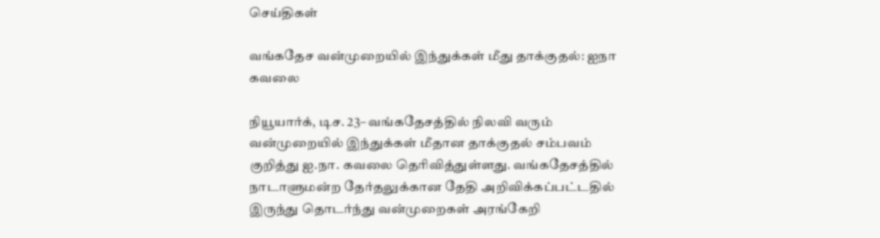செய்திகள்

வங்கதேச வன்முறையில் இந்துக்கள் மீது தாக்குதல்: ஐநா கவலை

நியூயார்க், டிச. 23– வங்கதேசத்தில் நிலவி வரும் வன்முறையில் இந்துக்கள் மீதான தாக்குதல் சம்பவம் குறித்து ஐ.நா. கவலை தெரிவித்துள்ளது. வங்கதேசத்தில் நாடாளுமன்ற தேர்தலுக்கான தேதி அறிவிக்கப்பட்டதில் இருந்து தொடர்ந்து வன்முறைகள் அரங்கேறி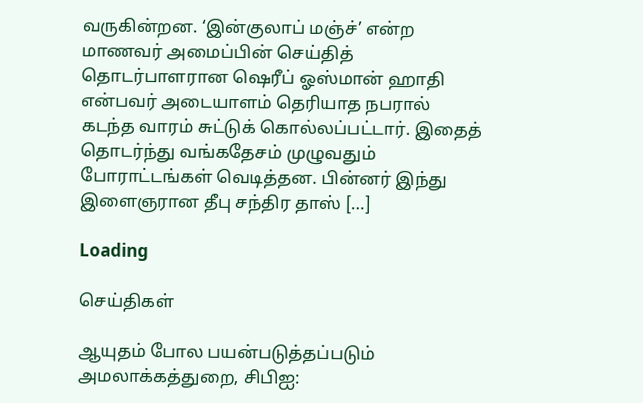வருகின்றன. ‘இன்குலாப் மஞ்ச்’ என்ற மாணவர் அமைப்பின் செய்தித் தொடர்பாளரான ஷெரீப் ஓஸ்மான் ஹாதி என்பவர் அடையாளம் தெரியாத நபரால் கடந்த வாரம் சுட்டுக் கொல்லப்பட்டார். இதைத் தொடர்ந்து வங்கதேசம் முழுவதும் போராட்டங்கள் வெடித்தன. பின்னர் இந்து இளைஞரான தீபு சந்திர தாஸ் […]

Loading

செய்திகள்

ஆயுதம் போல பயன்படுத்தப்படும் அமலாக்கத்துறை, சிபிஐ: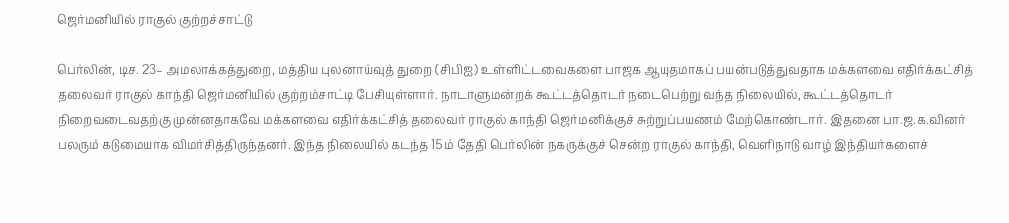ஜெர்மனியில் ராகுல் குற்றச்சாட்டு

பெர்லின், டிச. 23– அமலாக்கத்துறை, மத்திய புலனாய்வுத் துறை (சிபிஐ) உள்ளிட்டவைகளை பாஜக ஆயுதமாகப் பயன்படுத்துவதாக மக்களவை எதிர்க்கட்சித் தலைவர் ராகுல் காந்தி ஜெர்மனியில் குற்றம்சாட்டி பேசியுள்ளார். நாடாளுமன்றக் கூட்டத்தொடர் நடைபெற்று வந்த நிலையில், கூட்டத்தொடர் நிறைவடைவதற்கு முன்னதாகவே மக்களவை எதிர்க்கட்சித் தலைவர் ராகுல் காந்தி ஜெர்மனிக்குச் சுற்றுப்பயணம் மேற்கொண்டார். இதனை பா.ஜ.க.வினர் பலரும் கடுமையாக விமர்சித்திருந்தனர். இந்த நிலையில் கடந்த 15ம் தேதி பெர்லின் நகருக்குச் சென்ற ராகுல் காந்தி, வெளிநாடு வாழ் இந்தியர்களைச்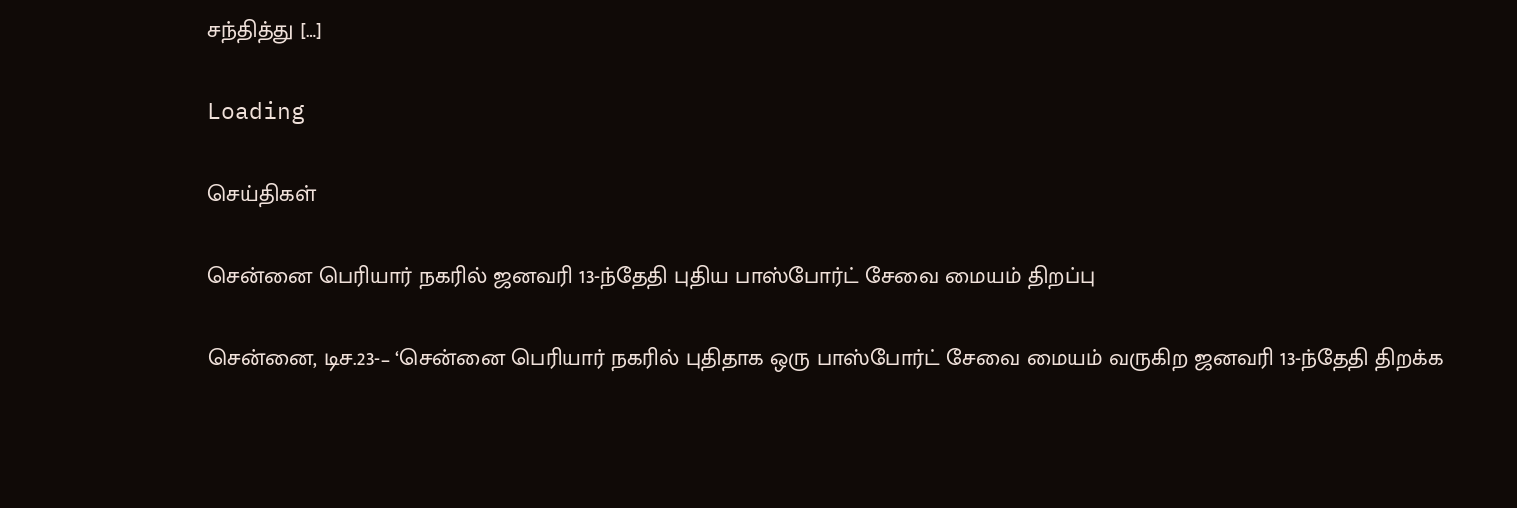சந்தித்து […]

Loading

செய்திகள்

சென்னை பெரியார் நகரில் ஜனவரி 13-ந்தேதி புதிய பாஸ்போர்ட் சேவை மையம் திறப்பு

சென்னை, டிச.23-– ‘சென்னை பெரியார் நகரில் புதிதாக ஒரு பாஸ்போர்ட் சேவை மையம் வருகிற ஜனவரி 13-ந்தேதி திறக்க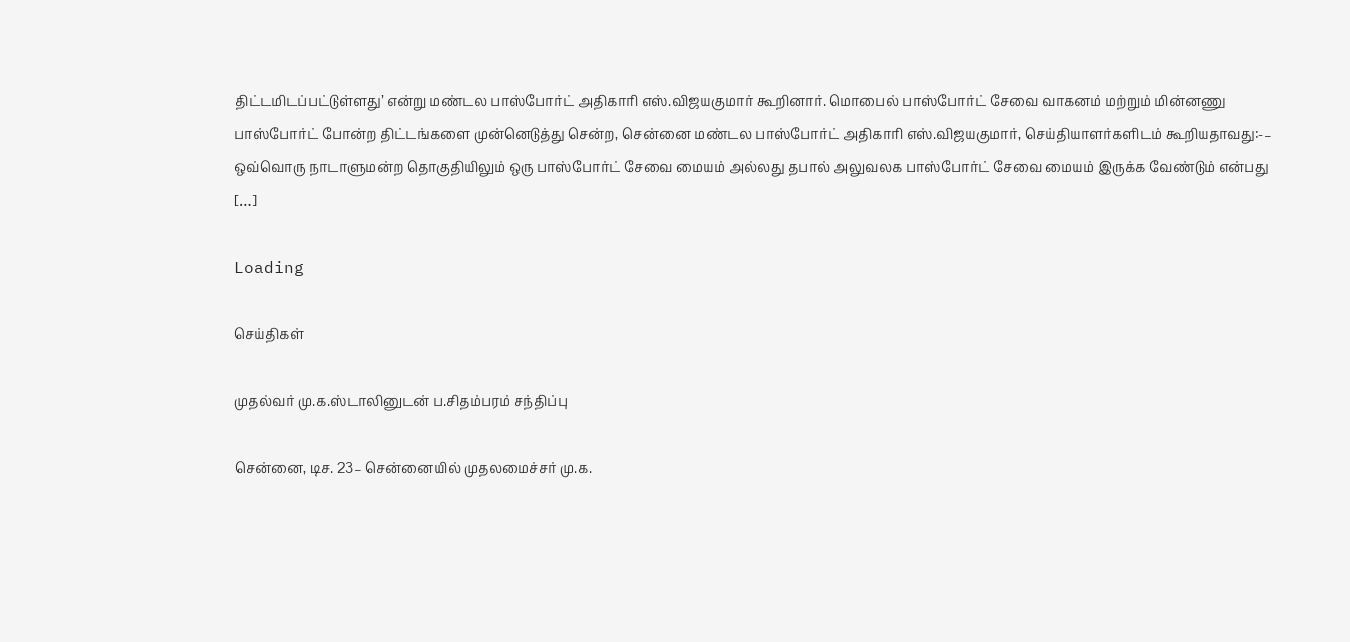திட்டமிடப்பட்டுள்ளது’ என்று மண்டல பாஸ்போர்ட் அதிகாரி எஸ்.விஜயகுமார் கூறினார். மொபைல் பாஸ்போர்ட் சேவை வாகனம் மற்றும் மின்னணு பாஸ்போர்ட் போன்ற திட்டங்களை முன்னெடுத்து சென்ற, சென்னை மண்டல பாஸ்போர்ட் அதிகாரி எஸ்.விஜயகுமார், செய்தியாளர்களிடம் கூறியதாவது:-– ஒவ்வொரு நாடாளுமன்ற தொகுதியிலும் ஒரு பாஸ்போர்ட் சேவை மையம் அல்லது தபால் அலுவலக பாஸ்போர்ட் சேவை மையம் இருக்க வேண்டும் என்பது […]

Loading

செய்திகள்

முதல்வர் மு.க.ஸ்டாலினுடன் ப.சிதம்பரம் சந்திப்பு

சென்னை, டிச. 23– சென்னையில் முதலமைச்சர் மு.க.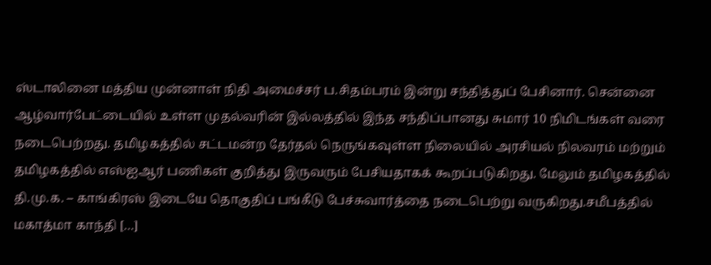ஸ்டாலினை மத்திய முன்னாள் நிதி அமைச்சர் ப.சிதம்பரம் இன்று சந்தித்துப் பேசினார். சென்னை ஆழ்வார்பேட்டையில் உள்ள முதல்வரின் இல்லத்தில் இந்த சந்திப்பானது சுமார் 10 நிமிடங்கள் வரை நடைபெற்றது. தமிழகத்தில் சட்டமன்ற தேர்தல் நெருங்கவுள்ள நிலையில் அரசியல் நிலவரம் மற்றும் தமிழகத்தில் எஸ்ஐஆர் பணிகள் குறித்து இருவரும் பேசியதாகக் கூறப்படுகிறது. மேலும் தமிழகத்தில் தி.மு.க. – காங்கிரஸ் இடையே தொகுதிப் பங்கீடு பேச்சுவார்த்தை நடைபெற்று வருகிறது.சமீபத்தில் மகாத்மா காந்தி […]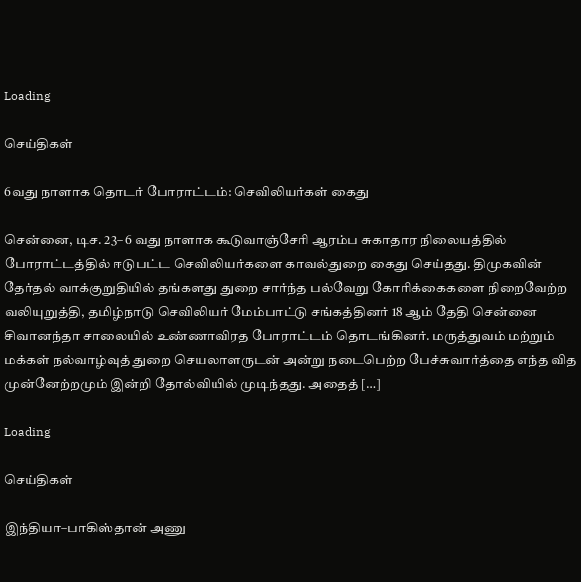Loading

செய்திகள்

6வது நாளாக தொடர் போராட்டம்: செவிலியர்கள் கைது

சென்னை, டிச. 23– 6 வது நாளாக கூடுவாஞ்சேரி ஆரம்ப சுகாதார நிலையத்தில் போராட்டத்தில் ஈடுபட்ட செவிலியர்களை காவல்துறை கைது செய்தது. திமுகவின் தேர்தல் வாக்குறுதியில் தங்களது துறை சார்ந்த பல்வேறு கோரிக்கைகளை நிறைவேற்ற வலியுறுத்தி, தமிழ்நாடு செவிலியர் மேம்பாட்டு சங்கத்தினர் 18 ஆம் தேதி சென்னை சிவானந்தா சாலையில் உண்ணாவிரத போராட்டம் தொடங்கினர். மருத்துவம் மற்றும் மக்கள் நல்வாழ்வுத் துறை செயலாளருடன் அன்று நடைபெற்ற பேச்சுவார்த்தை எந்த வித முன்னேற்றமும் இன்றி தோல்வியில் முடிந்தது. அதைத் […]

Loading

செய்திகள்

இந்தியா–பாகிஸ்தான் அணு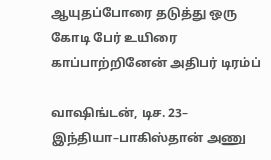ஆயுதப்போரை தடுத்து ஒரு கோடி பேர் உயிரை காப்பாற்றினேன் அதிபர் டிரம்ப்

வாஷிங்டன், டிச. 23– இந்தியா–பாகிஸ்தான் அணு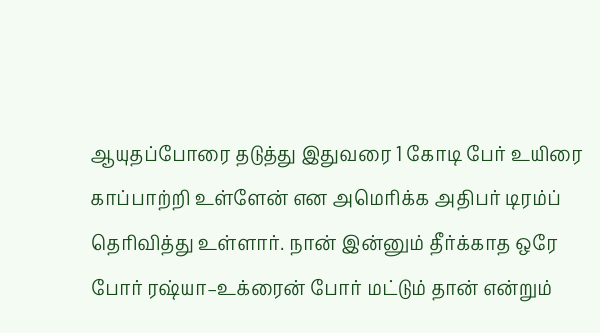ஆயுதப்போரை தடுத்து இதுவரை 1 கோடி பேர் உயிரை காப்பாற்றி உள்ளேன் என அமெரிக்க அதிபர் டிரம்ப் தெரிவித்து உள்ளார். நான் இன்னும் தீர்க்காத ஒரே போர் ரஷ்யா–உக்ரைன் போர் மட்டும் தான் என்றும்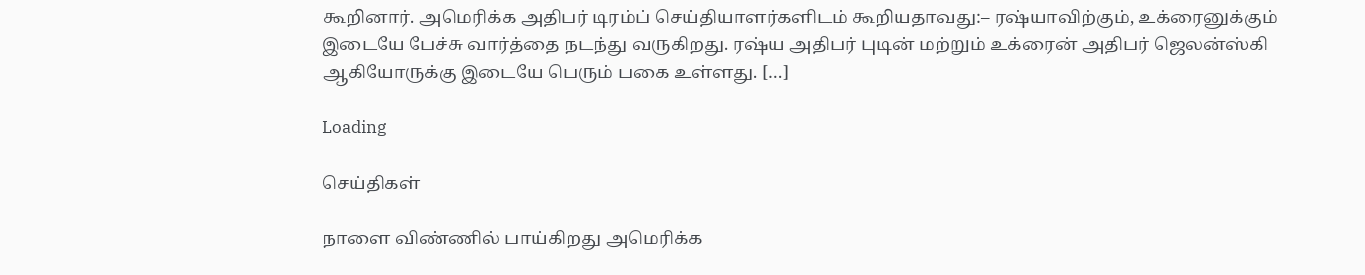கூறினார். அமெரிக்க அதிபர் டிரம்ப் செய்தியாளர்களிடம் கூறியதாவது:– ரஷ்யாவிற்கும், உக்ரைனுக்கும் இடையே பேச்சு வார்த்தை நடந்து வருகிறது. ரஷ்ய அதிபர் புடின் மற்றும் உக்ரைன் அதிபர் ஜெலன்ஸ்கி ஆகியோருக்கு இடையே பெரும் பகை உள்ளது. […]

Loading

செய்திகள்

நாளை விண்ணில் பாய்கிறது அமெரிக்க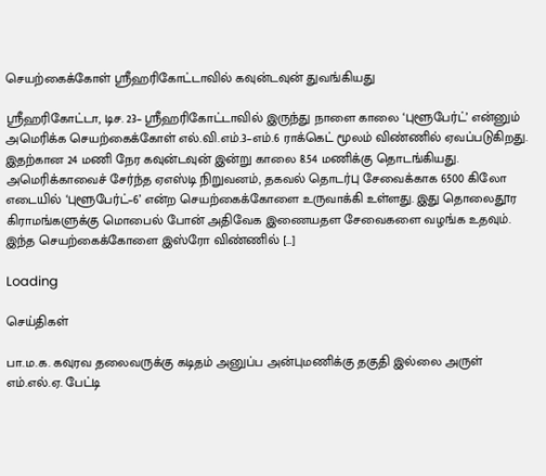செயற்கைக்கோள் ஸ்ரீஹரிகோட்டாவில் கவுன்டவுன் துவங்கியது

ஸ்ரீஹரிகோட்டா, டிச. 23– ஸ்ரீஹரிகோட்டாவில் இருந்து நாளை காலை ‘புளூபேர்ட்’ என்னும் அமெரிக்க செயற்கைக்கோள் எல்.வி.எம்.3–எம்.6 ராக்கெட் மூலம் விண்ணில் ஏவப்படுகிறது. இதற்கான 24 மணி நேர கவுன்டவுன் இன்று காலை 8.54 மணிக்கு தொடங்கியது. அமெரிக்காவைச் சேர்ந்த ஏஎஸ்டி நிறுவனம், தகவல் தொடர்பு சேவைக்காக 6500 கிலோ எடையில் ‘புளூபேர்ட்–6’ என்ற செயற்கைக்கோளை உருவாக்கி உள்ளது. இது தொலைதூர கிராமங்களுக்கு மொபைல் போன் அதிவேக இணையதள சேவைகளை வழங்க உதவும். இந்த செயற்கைக்கோளை இஸ்ரோ விண்ணில் […]

Loading

செய்திகள்

பா.ம.க. கவுரவ தலைவருக்கு கடிதம் அனுப்ப அன்புமணிக்கு தகுதி இல்லை அருள் எம்.எல்.ஏ. பேட்டி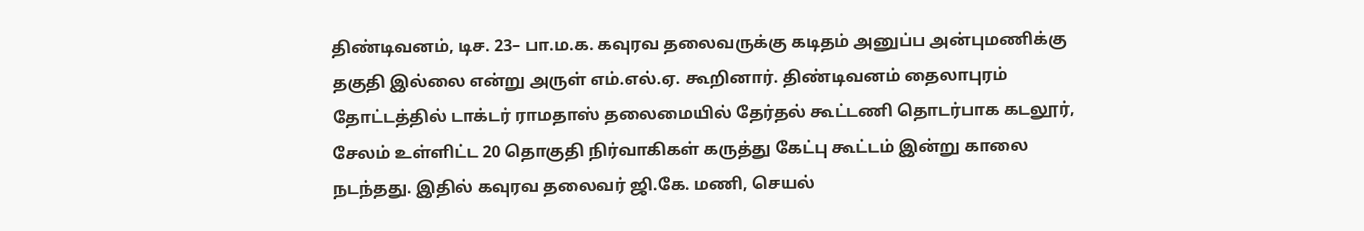திண்டிவனம், டிச. 23– பா.ம.க. கவுரவ தலைவருக்கு கடிதம் அனுப்ப அன்புமணிக்கு தகுதி இல்லை என்று அருள் எம்.எல்.ஏ. கூறினார். திண்டிவனம் தைலாபுரம் தோட்டத்தில் டாக்டர் ராமதாஸ் தலைமையில் தேர்தல் கூட்டணி தொடர்பாக கடலூர், சேலம் உள்ளிட்ட 20 தொகுதி நிர்வாகிகள் கருத்து கேட்பு கூட்டம் இன்று காலை நடந்தது. இதில் கவுரவ தலைவர் ஜி.கே. மணி, செயல்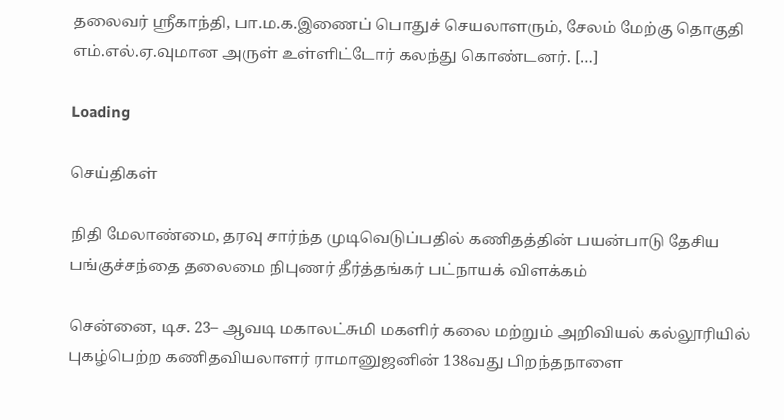தலைவர் ஸ்ரீகாந்தி, பா.ம.க.இணைப் பொதுச் செயலாளரும், சேலம் மேற்கு தொகுதி எம்.எல்.ஏ.வுமான அருள் உள்ளிட்டோர் கலந்து கொண்டனர். […]

Loading

செய்திகள்

நிதி மேலாண்மை, தரவு சார்ந்த முடிவெடுப்பதில் கணிதத்தின் பயன்பாடு தேசிய பங்குச்சந்தை தலைமை நிபுணர் தீர்த்தங்கர் பட்நாயக் விளக்கம்

சென்னை, டிச. 23– ஆவடி மகாலட்சுமி மகளிர் கலை மற்றும் அறிவியல் கல்லூரியில் புகழ்பெற்ற கணிதவியலாளர் ராமானுஜனின் 138வது பிறந்தநாளை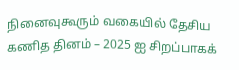நினைவுகூரும் வகையில் தேசிய கணித தினம் – 2025 ஐ சிறப்பாகக்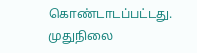கொண்டாடப்பட்டது. முதுநிலை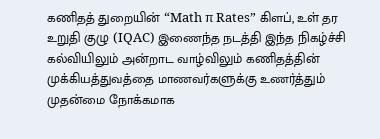கணிதத் துறையின் “Math π Rates” கிளப், உள் தர உறுதி குழு (IQAC) இணைந்த நடத்தி இந்த நிகழ்ச்சி கல்வியிலும் அன்றாட வாழ்விலும் கணிதத்தின் முக்கியத்துவத்தை மாணவர்களுக்கு உணர்த்தும் முதன்மை நோக்கமாக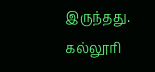இருந்தது. கல்லூரி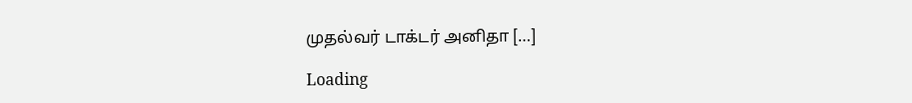முதல்வர் டாக்டர் அனிதா […]

Loading